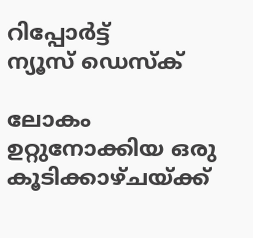റിപ്പോര്‍ട്ട്
ന്യൂസ് ഡെസ്ക്

ലോകം ഉറ്റുനോക്കിയ ഒരു കൂടിക്കാഴ്ചയ്ക്ക്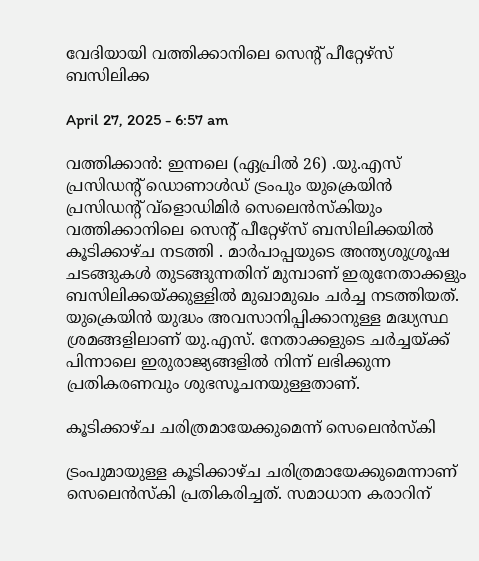വേദിയായി വത്തിക്കാനിലെ സെന്റ് പീറ്റേഴ്സ് ബസിലിക്ക

April 27, 2025 - 6:57 am

വത്തിക്കാൻ: ഇന്നലെ (ഏപ്രിൽ 26) .യു.എസ് പ്രസിഡന്റ് ഡൊണാള്‍ഡ് ട്രംപും യുക്രെയിൻ പ്രസിഡന്റ് വ്ളൊഡിമിർ സെലെൻസ്കിയും വത്തിക്കാനിലെ സെന്റ് പീറ്റേഴ്സ് ബസിലിക്കയിൽ കൂടിക്കാഴ്ച നടത്തി . മാർപാപ്പയുടെ അന്ത്യശുശ്രൂഷ ചടങ്ങുകള്‍ തുടങ്ങുന്നതിന് മുമ്പാണ് ഇരുനേതാക്കളും ബസിലിക്കയ്ക്കുള്ളില്‍ മുഖാമുഖം ചർച്ച നടത്തിയത്. യുക്രെയിൻ യുദ്ധം അവസാനിപ്പിക്കാനുള്ള മദ്ധ്യസ്ഥ ശ്രമങ്ങളിലാണ് യു.എസ്. നേതാക്കളുടെ ചർച്ചയ്ക്ക് പിന്നാലെ ഇരുരാജ്യങ്ങളില്‍ നിന്ന് ലഭിക്കുന്ന പ്രതികരണവും ശുഭസൂചനയുള്ളതാണ്.

കൂടിക്കാഴ്ച ചരിത്രമായേക്കുമെന്ന് സെലെൻസ്കി

ട്രംപുമായുള്ള കൂടിക്കാഴ്ച ചരിത്രമായേക്കുമെന്നാണ് സെലെൻസ്കി പ്രതികരിച്ചത്. സമാധാന കരാറിന്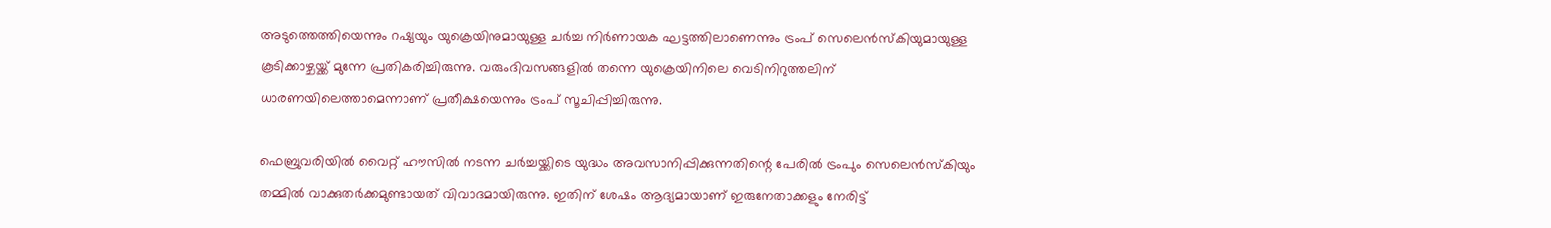അടുത്തെത്തിയെന്നും റഷ്യയും യുക്രെയിനുമായുള്ള ചർച്ച നിർണായക ഘട്ടത്തിലാണെന്നും ട്രംപ് സെലെൻസ്കിയുമായുള്ള കൂടിക്കാഴ്ചയ്ക്ക് മുന്നേ പ്രതികരിച്ചിരുന്നു. വരുംദിവസങ്ങളില്‍ തന്നെ യുക്രെയിനിലെ വെടിനിറുത്തലിന് ധാരണയിലെത്താമെന്നാണ് പ്രതീക്ഷയെന്നും ട്രംപ് സൂചിപ്പിച്ചിരുന്നു.

ഫെബ്രുവരിയില്‍ വൈറ്റ് ഹൗസില്‍ നടന്ന ചർച്ചയ്ക്കിടെ യുദ്ധം അവസാനിപ്പിക്കുന്നതിന്റെ പേരില്‍ ട്രംപും സെലെൻസ്കിയും തമ്മില്‍ വാക്കുതർക്കമുണ്ടായത് വിവാദമായിരുന്നു. ഇതിന് ശേഷം ആദ്യമായാണ് ഇരുനേതാക്കളും നേരിട്ട്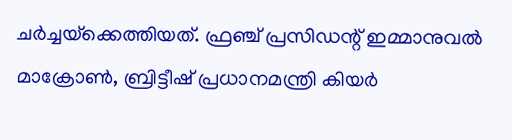ചർച്ചയ്‌ക്കെത്തിയത്. ഫ്രഞ്ച് പ്രസിഡന്റ് ഇമ്മാനുവല്‍ മാക്രോണ്‍, ബ്രിട്ടീഷ് പ്രധാനമന്ത്രി കിയർ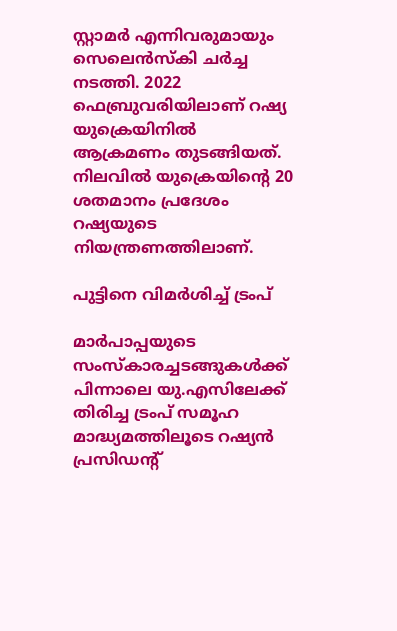സ്റ്റാമർ എന്നിവരുമായും സെലെൻസ്കി ചർച്ച നടത്തി. 2022 ഫെബ്രുവരിയിലാണ് റഷ്യ യുക്രെയിനില്‍ ആക്രമണം തുടങ്ങിയത്. നിലവില്‍ യുക്രെയിന്റെ 20 ശതമാനം പ്രദേശം റഷ്യയുടെ നിയന്ത്രണത്തിലാണ്.

പുട്ടിനെ വിമർശിച്ച്‌ ട്രംപ്

മാർപാപ്പയുടെ സംസ്കാരച്ചടങ്ങുകള്‍ക്ക് പിന്നാലെ യു.എസിലേക്ക് തിരിച്ച ട്രംപ് സമൂഹ മാദ്ധ്യമത്തിലൂടെ റഷ്യൻ പ്രസിഡന്റ്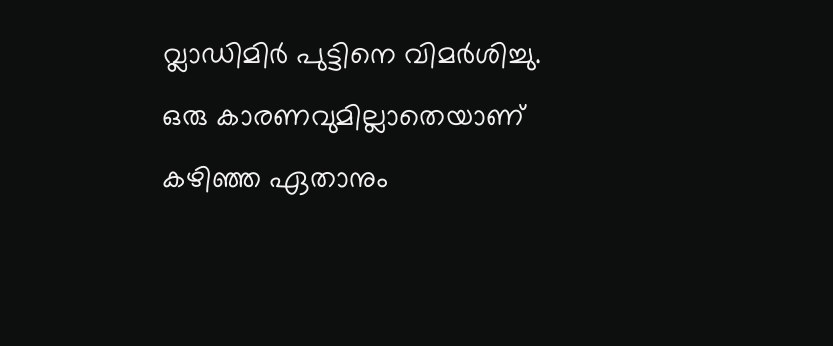വ്ലാഡിമിർ പുട്ടിനെ വിമർശിച്ചു. ഒരു കാരണവുമില്ലാതെയാണ് കഴിഞ്ഞ ഏതാനും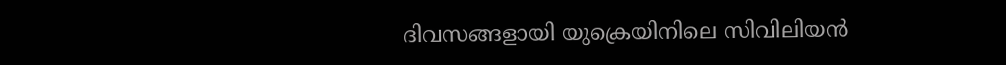ദിവസങ്ങളായി യുക്രെയിനിലെ സിവിലിയൻ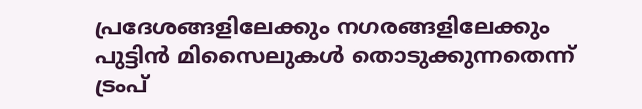പ്രദേശങ്ങളിലേക്കും നഗരങ്ങളിലേക്കും പുട്ടിൻ മിസൈലുകള്‍ തൊടുക്കുന്നതെന്ന് ട്രംപ്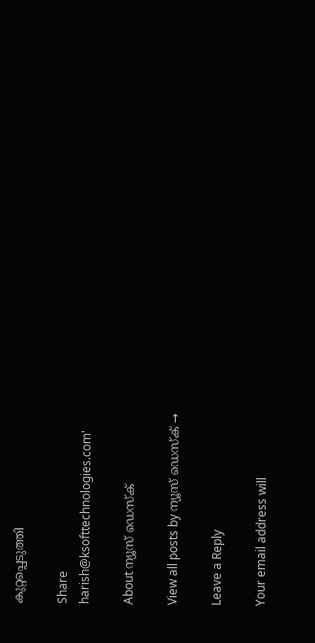കുറ്റപ്പെടുത്തി

Share
harish@ksofttechnologies.com'

About ന്യൂസ് ഡെസ്ക്

View all posts by ന്യൂസ് ഡെസ്ക് →

Leave a Reply

Your email address will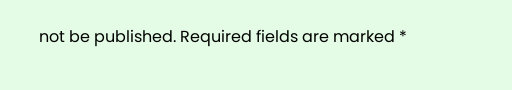not be published. Required fields are marked *